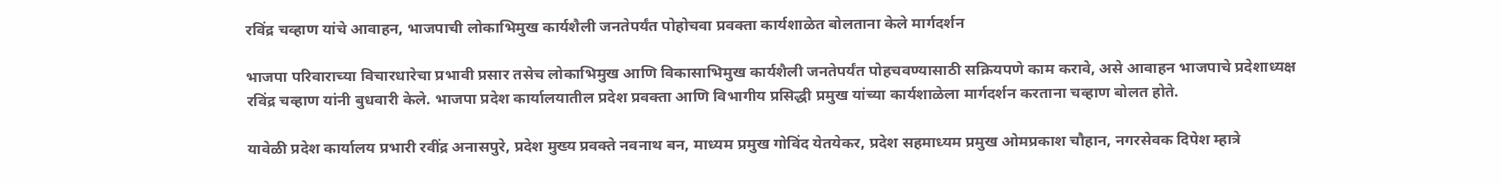रविंद्र चव्हाण यांचे आवाहन, भाजपाची लोकाभिमुख कार्यशैली जनतेपर्यंत पोहोचवा प्रवक्ता कार्यशाळेत बोलताना केले मार्गदर्शन

भाजपा परिवाराच्या विचारधारेचा प्रभावी प्रसार तसेच लोकाभिमुख आणि विकासाभिमुख कार्यशैली जनतेपर्यंत पोहचवण्यासाठी सक्रियपणे काम करावे, असे आवाहन भाजपाचे प्रदेशाध्यक्ष रविंद्र चव्हाण यांनी बुधवारी केले. भाजपा प्रदेश कार्यालयातील प्रदेश प्रवक्ता आणि विभागीय प्रसिद्धी प्रमुख यांच्या कार्यशाळेला मार्गदर्शन करताना चव्हाण बोलत होते.

यावेळी प्रदेश कार्यालय प्रभारी रवींद्र अनासपुरे, प्रदेश मुख्य प्रवक्ते नवनाथ बन, माध्यम प्रमुख गोविंद येतयेकर, प्रदेश सहमाध्यम प्रमुख ओमप्रकाश चौहान, नगरसेवक दिपेश म्हात्रे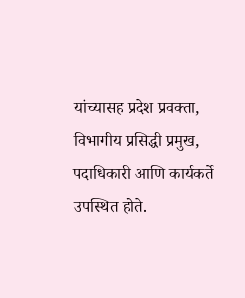यांच्यासह प्रदेश प्रवक्ता, विभागीय प्रसिद्धी प्रमुख, पदाधिकारी आणि कार्यकर्ते उपस्थित होते.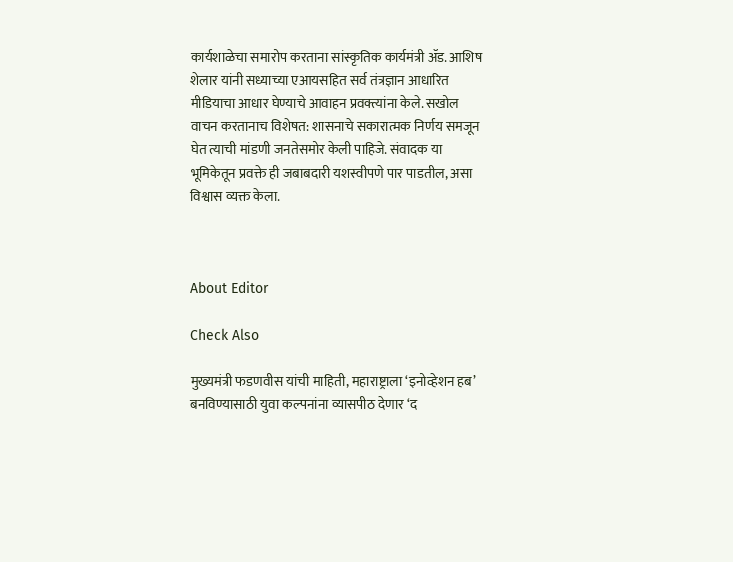कार्यशाळेचा समारोप करताना सांस्कृतिक कार्यमंत्री ॲड. आशिष शेलार यांनी सध्याच्या एआयसहित सर्व तंत्रज्ञान आधारित मीडियाचा आधार घेण्याचे आवाहन प्रवक्त्यांना केले. सखोल वाचन करतानाच विशेषत: शासनाचे सकारात्मक निर्णय समजून घेत त्याची मांडणी जनतेसमोर केली पाहिजे. संवादक या भूमिकेतून प्रवक्ते ही जबाबदारी यशस्वीपणे पार पाडतील, असा विश्वास व्यक्त केला.



About Editor

Check Also

मुख्यमंत्री फडणवीस यांची माहिती, महाराष्ट्राला ‘इनोव्हेशन हब’ बनविण्यासाठी युवा कल्पनांना व्यासपीठ देणार ‘द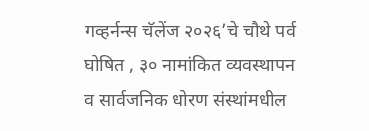गव्हर्नन्स चॅलेंज २०२६’चे चौथे पर्व घोषित , ३० नामांकित व्यवस्थापन व सार्वजनिक धोरण संस्थांमधील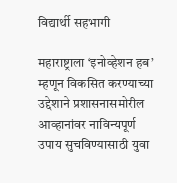विद्यार्थी सहभागी

महाराष्ट्राला ‘इनोव्हेशन हब’ म्हणून विकसित करण्याच्या उद्देशाने प्रशासनासमोरील आव्हानांवर नाविन्यपूर्ण उपाय सुचविण्यासाठी युवा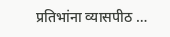प्रतिभांना व्यासपीठ …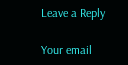Leave a Reply

Your email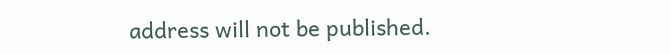address will not be published.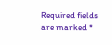Required fields are marked *